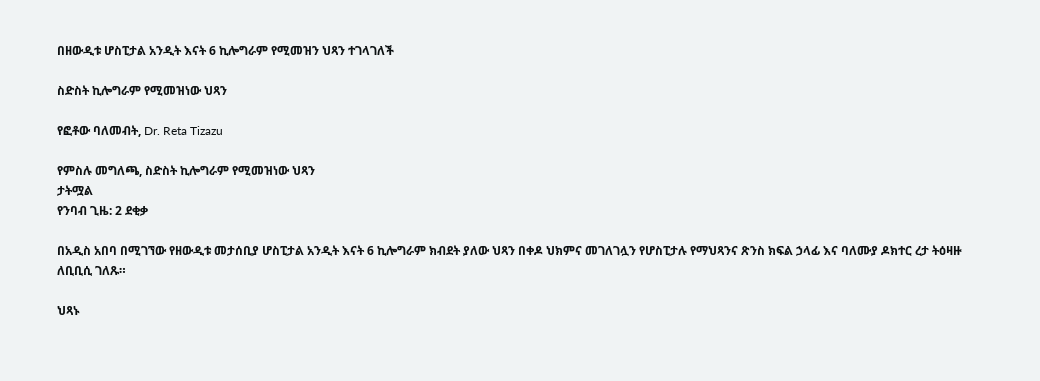በዘውዲቱ ሆስፒታል አንዲት እናት 6 ኪሎግራም የሚመዝን ህጻን ተገላገለች

ስድስት ኪሎግራም የሚመዝነው ህጻን

የፎቶው ባለመብት, Dr. Reta Tizazu

የምስሉ መግለጫ, ስድስት ኪሎግራም የሚመዝነው ህጻን
ታትሟል
የንባብ ጊዜ: 2 ደቂቃ

በአዲስ አበባ በሚገኘው የዘውዲቱ መታሰቢያ ሆስፒታል አንዲት እናት 6 ኪሎግራም ክብደት ያለው ህጻን በቀዶ ህክምና መገለገሏን የሆስፒታሉ የማህጻንና ጽንስ ክፍል ኃላፊ እና ባለሙያ ዶክተር ረታ ትዕዛዙ ለቢቢሲ ገለጹ።

ህጻኑ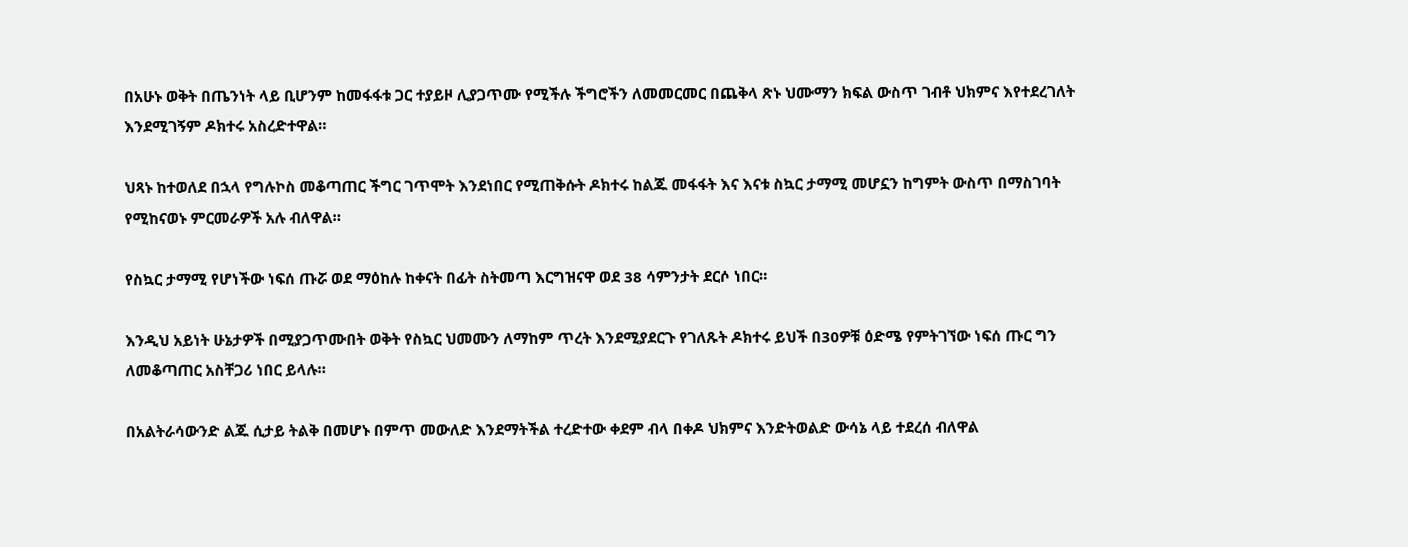በአሁኑ ወቅት በጤንነት ላይ ቢሆንም ከመፋፋቱ ጋር ተያይዞ ሊያጋጥሙ የሚችሉ ችግሮችን ለመመርመር በጨቅላ ጽኑ ህሙማን ክፍል ውስጥ ገብቶ ህክምና እየተደረገለት እንደሚገኝም ዶክተሩ አስረድተዋል።

ህጻኑ ከተወለደ በኋላ የግሉኮስ መቆጣጠር ችግር ገጥሞት እንደነበር የሚጠቅሱት ዶክተሩ ከልጁ መፋፋት እና እናቱ ስኳር ታማሚ መሆኗን ከግምት ውስጥ በማስገባት የሚከናወኑ ምርመራዎች አሉ ብለዋል።

የስኳር ታማሚ የሆነችው ነፍሰ ጡሯ ወደ ማዕከሉ ከቀናት በፊት ስትመጣ እርግዝናዋ ወደ 38 ሳምንታት ደርሶ ነበር።

እንዲህ አይነት ሁኔታዎች በሚያጋጥሙበት ወቅት የስኳር ህመሙን ለማከም ጥረት እንደሚያደርጉ የገለጹት ዶክተሩ ይህች በ30ዎቹ ዕድሜ የምትገኘው ነፍሰ ጡር ግን ለመቆጣጠር አስቸጋሪ ነበር ይላሉ።

በአልትራሳውንድ ልጁ ሲታይ ትልቅ በመሆኑ በምጥ መውለድ እንደማትችል ተረድተው ቀደም ብላ በቀዶ ህክምና እንድትወልድ ውሳኔ ላይ ተደረሰ ብለዋል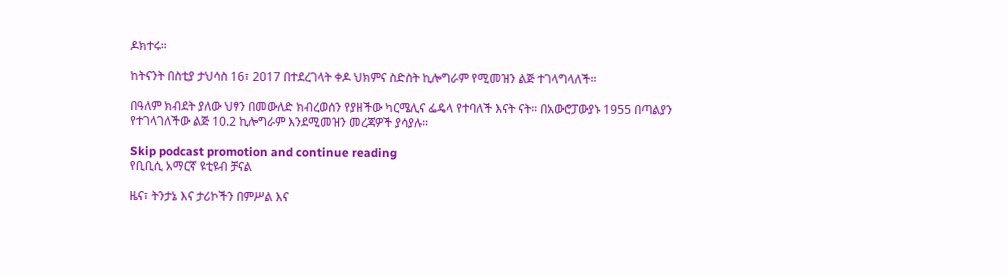ዶክተሩ።

ከትናንት በስቲያ ታህሳስ 16፣ 2017 በተደረገላት ቀዶ ህክምና ስድስት ኪሎግራም የሚመዝን ልጅ ተገላግላለች።

በዓለም ክብደት ያለው ህፃን በመውለድ ክብረወሰን የያዘችው ካርሜሊና ፌዴላ የተባለች እናት ናት። በአውሮፓውያኑ 1955 በጣልያን የተገላገለችው ልጅ 10.2 ኪሎግራም እንደሚመዝን መረጃዎች ያሳያሉ።

Skip podcast promotion and continue reading
የቢቢሲ አማርኛ ዩቲዩብ ቻናል

ዜና፣ ትንታኔ እና ታሪኮችን በምሥል እና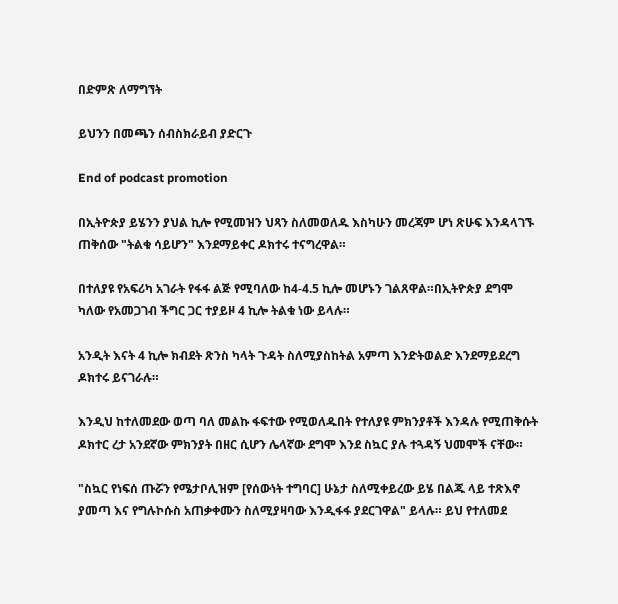በድምጽ ለማግኘት

ይህንን በመጫን ሰብስክራይብ ያድርጉ

End of podcast promotion

በኢትዮጵያ ይሄንን ያህል ኪሎ የሚመዝን ህጻን ስለመወለዱ እስካሁን መረጃም ሆነ ጽሁፍ እንዳላገኙ ጠቅሰው "ትልቁ ሳይሆን" እንደማይቀር ዶክተሩ ተናግረዋል።

በተለያዩ የአፍሪካ አገራት የፋፋ ልጅ የሚባለው ከ4-4.5 ኪሎ መሆኑን ገልጸዋል።በኢትዮጵያ ደግሞ ካለው የአመጋገብ ችግር ጋር ተያይዞ 4 ኪሎ ትልቁ ነው ይላሉ።

አንዲት እናት 4 ኪሎ ክብደት ጽንስ ካላት ጉዳት ስለሚያስከትል አምጣ እንድትወልድ እንደማይደረግ ዶክተሩ ይናገራሉ።

እንዲህ ከተለመደው ወጣ ባለ መልኩ ፋፍተው የሚወለዱበት የተለያዩ ምክንያቶች እንዳሉ የሚጠቅሱት ዶክተር ረታ አንደኛው ምክንያት በዘር ሲሆን ሌላኛው ደግሞ እንደ ስኳር ያሉ ተጓዳኝ ህመሞች ናቸው።

"ስኳር የነፍሰ ጡሯን የሜታቦሊዝም [የሰውነት ተግባር] ሁኔታ ስለሚቀይረው ይሄ በልጁ ላይ ተጽእኖ ያመጣ እና የግሉኮሱስ አጠቃቀሙን ስለሚያዛባው እንዲፋፋ ያደርገዋል" ይላሉ። ይህ የተለመደ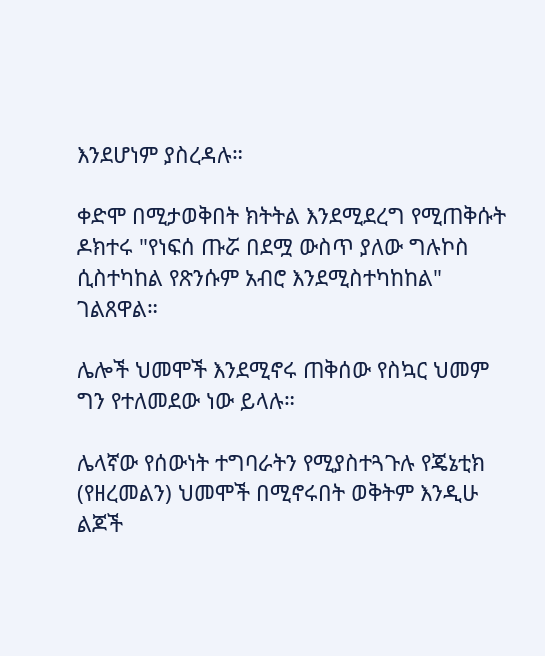እንደሆነም ያስረዳሉ።

ቀድሞ በሚታወቅበት ክትትል እንደሚደረግ የሚጠቅሱት ዶክተሩ "የነፍሰ ጡሯ በደሟ ውስጥ ያለው ግሉኮስ ሲስተካከል የጽንሱም አብሮ እንደሚስተካከከል" ገልጸዋል።

ሌሎች ህመሞች እንደሚኖሩ ጠቅሰው የስኳር ህመም ግን የተለመደው ነው ይላሉ።

ሌላኛው የሰውነት ተግባራትን የሚያስተጓጉሉ የጄኔቲክ (የዘረመልን) ህመሞች በሚኖሩበት ወቅትም እንዲሁ ልጆች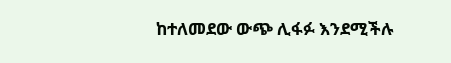ከተለመደው ውጭ ሊፋፉ እንደሚችሉ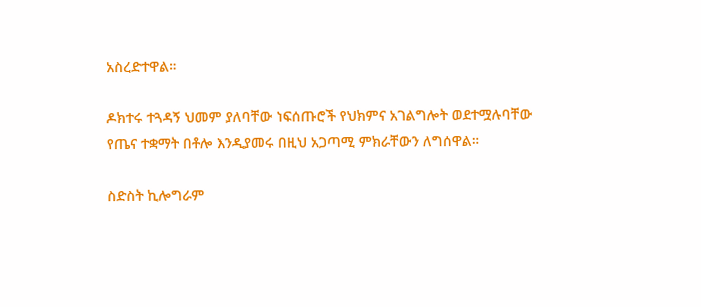አስረድተዋል።

ዶክተሩ ተጓዳኝ ህመም ያለባቸው ነፍሰጡሮች የህክምና አገልግሎት ወደተሟሉባቸው የጤና ተቋማት በቶሎ እንዲያመሩ በዚህ አጋጣሚ ምክራቸውን ለግሰዋል።

ስድስት ኪሎግራም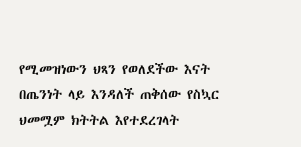የሚመዝነውን ህጻን የወለደችው እናት በጤንነት ላይ እንዳለች ጠቅሰው የስኳር ህመሟም ክትትል እየተደረገላት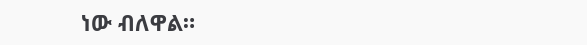ነው ብለዋል።